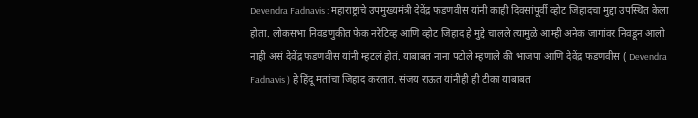Devendra Fadnavis : महाराष्ट्राचे उपमुख्यमंत्री देवेंद्र फडणवीस यांनी काही दिवसांपूर्वी व्होट जिहादचा मुद्दा उपस्थित केला होता. लोकसभा निवडणुकीत फेक नरेटिव्ह आणि व्होट जिहाद हे मुद्दे चालले त्यामुळे आम्ही अनेक जागांवर निवडून आलो नाही असं देवेंद्र फडणवीस यांनी म्हटलं होतं. याबाबत नाना पटोले म्हणाले की भाजपा आणि देवेंद्र फडणवीस ( Devendra Fadnavis ) हे हिंदू मतांचा जिहाद करतात. संजय राऊत यांनीही ही टीका याबाबत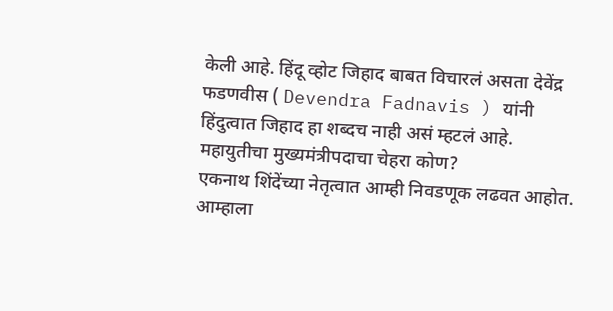केली आहे. हिंदू व्होट जिहाद बाबत विचारलं असता देवेंद्र फडणवीस ( Devendra Fadnavis ) यांनी हिंदुत्वात जिहाद हा शब्दच नाही असं म्हटलं आहे.
महायुतीचा मुख्यमंत्रीपदाचा चेहरा कोण?
एकनाथ शिंदेंच्या नेतृत्वात आम्ही निवडणूक लढवत आहोत. आम्हाला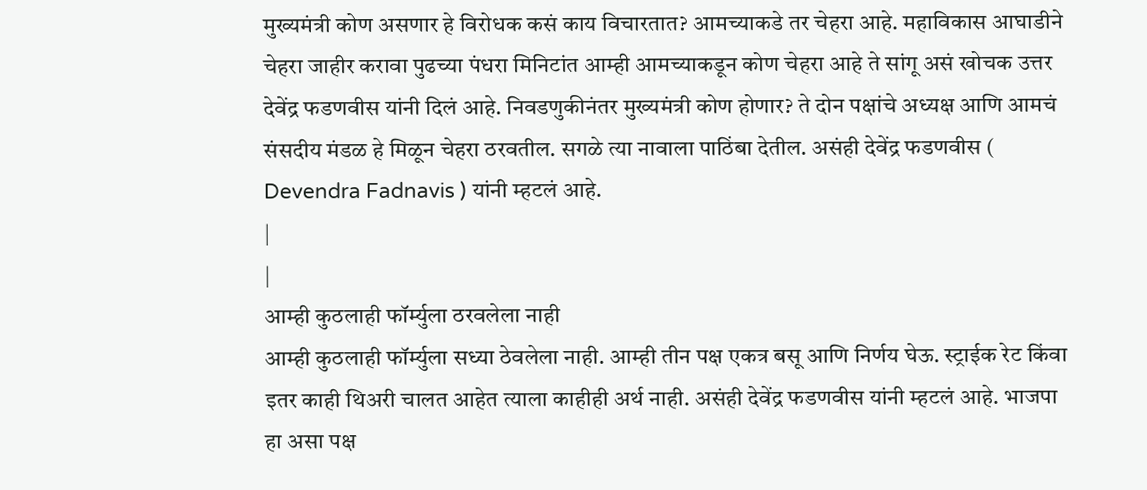मुख्यमंत्री कोण असणार हे विरोधक कसं काय विचारतात? आमच्याकडे तर चेहरा आहे. महाविकास आघाडीने चेहरा जाहीर करावा पुढच्या पंधरा मिनिटांत आम्ही आमच्याकडून कोण चेहरा आहे ते सांगू असं खोचक उत्तर देवेंद्र फडणवीस यांनी दिलं आहे. निवडणुकीनंतर मुख्यमंत्री कोण होणार? ते दोन पक्षांचे अध्यक्ष आणि आमचं संसदीय मंडळ हे मिळून चेहरा ठरवतील. सगळे त्या नावाला पाठिंबा देतील. असंही देवेंद्र फडणवीस ( Devendra Fadnavis ) यांनी म्हटलं आहे.
|
|
आम्ही कुठलाही फॉर्म्युला ठरवलेला नाही
आम्ही कुठलाही फॉर्म्युला सध्या ठेवलेला नाही. आम्ही तीन पक्ष एकत्र बसू आणि निर्णय घेऊ. स्ट्राईक रेट किंवा इतर काही थिअरी चालत आहेत त्याला काहीही अर्थ नाही. असंही देवेंद्र फडणवीस यांनी म्हटलं आहे. भाजपा हा असा पक्ष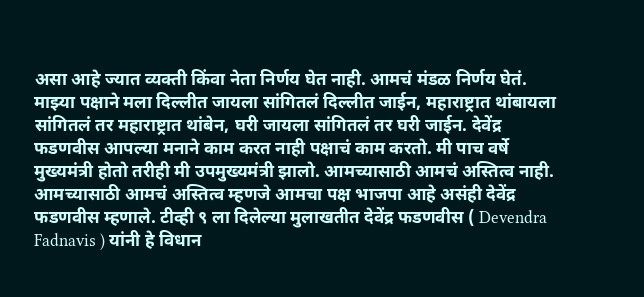असा आहे ज्यात व्यक्ती किंवा नेता निर्णय घेत नाही. आमचं मंडळ निर्णय घेतं. माझ्या पक्षाने मला दिल्लीत जायला सांगितलं दिल्लीत जाईन, महाराष्ट्रात थांबायला सांगितलं तर महाराष्ट्रात थांबेन, घरी जायला सांगितलं तर घरी जाईन. देवेंद्र फडणवीस आपल्या मनाने काम करत नाही पक्षाचं काम करतो. मी पाच वर्षे मुख्यमंत्री होतो तरीही मी उपमुख्यमंत्री झालो. आमच्यासाठी आमचं अस्तित्व नाही. आमच्यासाठी आमचं अस्तित्व म्हणजे आमचा पक्ष भाजपा आहे असंही देवेंद्र फडणवीस म्हणाले. टीव्ही ९ ला दिलेल्या मुलाखतीत देवेंद्र फडणवीस ( Devendra Fadnavis ) यांनी हे विधान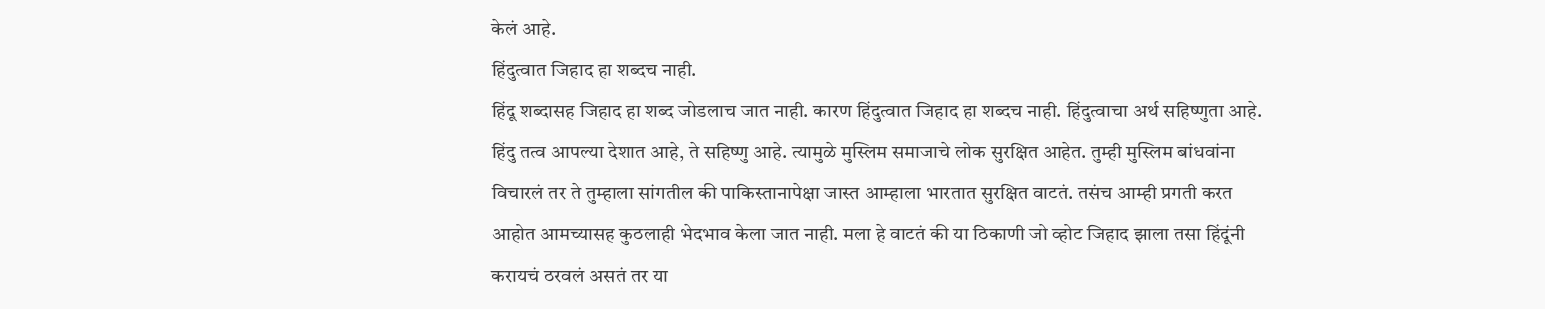केलं आहे.
हिंदुत्वात जिहाद हा शब्दच नाही.
हिंदू शब्दासह जिहाद हा शब्द जोडलाच जात नाही. कारण हिंदुत्वात जिहाद हा शब्दच नाही. हिंदुत्वाचा अर्थ सहिष्णुता आहे. हिंदु तत्व आपल्या देशात आहे, ते सहिष्णु आहे. त्यामुळे मुस्लिम समाजाचे लोक सुरक्षित आहेत. तुम्ही मुस्लिम बांधवांना विचारलं तर ते तुम्हाला सांगतील की पाकिस्तानापेक्षा जास्त आम्हाला भारतात सुरक्षित वाटतं. तसंच आम्ही प्रगती करत आहोत आमच्यासह कुठलाही भेदभाव केला जात नाही. मला हे वाटतं की या ठिकाणी जो व्होट जिहाद झाला तसा हिंदूंनी करायचं ठरवलं असतं तर या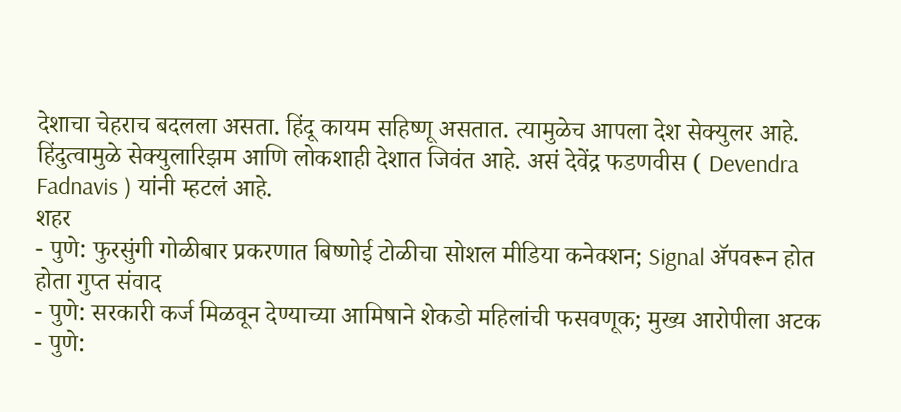देशाचा चेहराच बदलला असता. हिंदू कायम सहिष्णू असतात. त्यामुळेच आपला देश सेक्युलर आहे. हिंदुत्वामुळे सेक्युलारिझम आणि लोकशाही देशात जिवंत आहे. असं देवेंद्र फडणवीस ( Devendra Fadnavis ) यांनी म्हटलं आहे.
शहर
- पुणे: फुरसुंगी गोळीबार प्रकरणात बिष्णोई टोळीचा सोशल मीडिया कनेक्शन; Signal ॲपवरून होत होता गुप्त संवाद
- पुणे: सरकारी कर्ज मिळवून देण्याच्या आमिषाने शेकडो महिलांची फसवणूक; मुख्य आरोपीला अटक
- पुणे: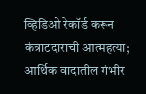व्हिडिओ रेकॉर्ड करून कंत्राटदाराची आत्महत्या; आर्थिक वादातील गंभीर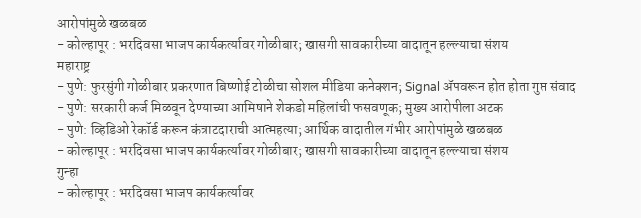आरोपांमुळे खळबळ
- कोल्हापूर : भरदिवसा भाजप कार्यकर्त्यावर गोळीबार; खासगी सावकारीच्या वादातून हल्ल्याचा संशय
महाराष्ट्र
- पुणे: फुरसुंगी गोळीबार प्रकरणात बिष्णोई टोळीचा सोशल मीडिया कनेक्शन; Signal ॲपवरून होत होता गुप्त संवाद
- पुणे: सरकारी कर्ज मिळवून देण्याच्या आमिषाने शेकडो महिलांची फसवणूक; मुख्य आरोपीला अटक
- पुणे: व्हिडिओ रेकॉर्ड करून कंत्राटदाराची आत्महत्या; आर्थिक वादातील गंभीर आरोपांमुळे खळबळ
- कोल्हापूर : भरदिवसा भाजप कार्यकर्त्यावर गोळीबार; खासगी सावकारीच्या वादातून हल्ल्याचा संशय
गुन्हा
- कोल्हापूर : भरदिवसा भाजप कार्यकर्त्यावर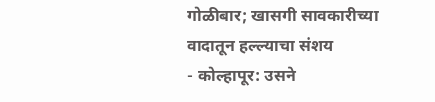गोळीबार; खासगी सावकारीच्या वादातून हल्ल्याचा संशय
- कोल्हापूर: उसने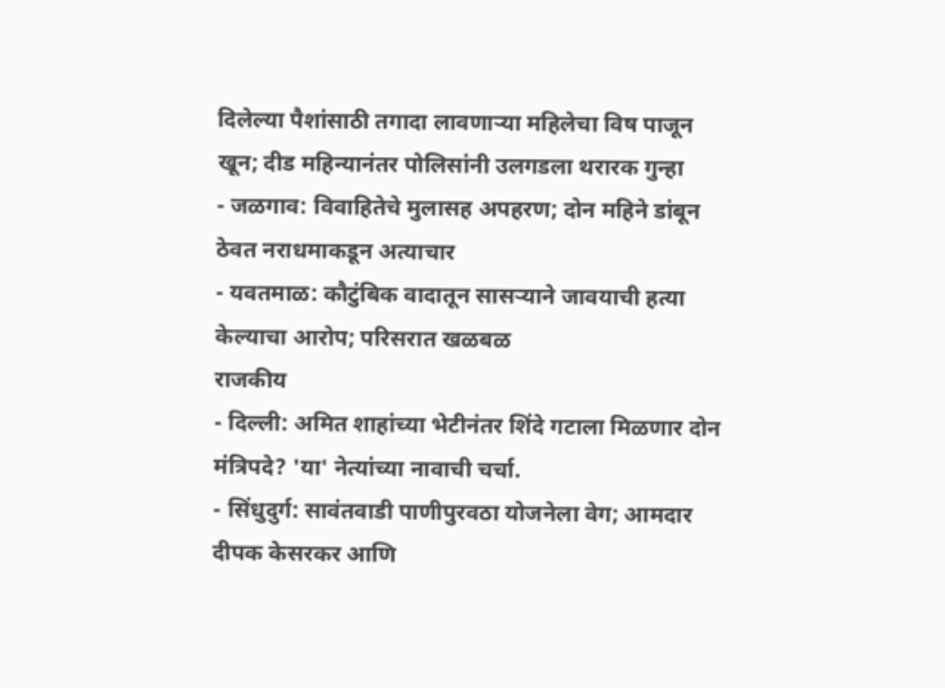दिलेल्या पैशांसाठी तगादा लावणाऱ्या महिलेचा विष पाजून खून; दीड महिन्यानंतर पोलिसांनी उलगडला थरारक गुन्हा
- जळगाव: विवाहितेचे मुलासह अपहरण; दोन महिने डांबून ठेवत नराधमाकडून अत्याचार
- यवतमाळ: कौटुंबिक वादातून सासऱ्याने जावयाची हत्या केल्याचा आरोप; परिसरात खळबळ
राजकीय
- दिल्ली: अमित शाहांच्या भेटीनंतर शिंदे गटाला मिळणार दोन मंत्रिपदे? 'या' नेत्यांच्या नावाची चर्चा.
- सिंधुदुर्ग: सावंतवाडी पाणीपुरवठा योजनेला वेग; आमदार दीपक केसरकर आणि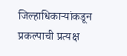जिल्हाधिकाऱ्यांकडून प्रकल्पाची प्रत्यक्ष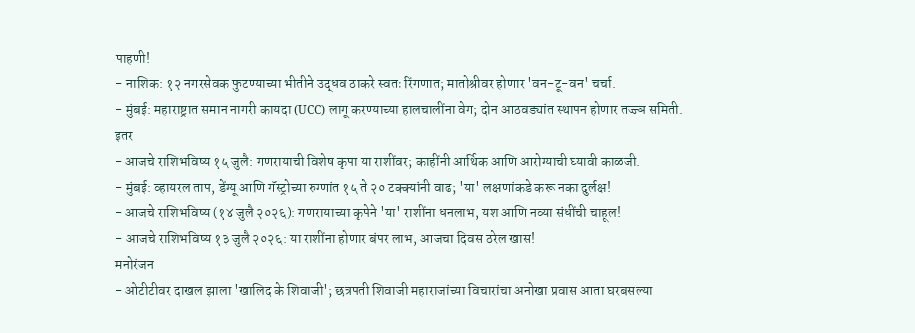पाहणी!
- नाशिक: १२ नगरसेवक फुटण्याच्या भीतीने उद्धव ठाकरे स्वतः रिंगणात; मातोश्रीवर होणार 'वन-टू-वन' चर्चा.
- मुंबई: महाराष्ट्रात समान नागरी कायदा (UCC) लागू करण्याच्या हालचालींना वेग; दोन आठवड्यांत स्थापन होणार तज्ज्ञ समिती.
इतर
- आजचे राशिभविष्य १५ जुलै: गणरायाची विशेष कृपा या राशींवर; काहींनी आर्थिक आणि आरोग्याची घ्यावी काळजी.
- मुंबई: व्हायरल ताप, डेंग्यू आणि गॅस्ट्रोच्या रुग्णांत १५ ते २० टक्क्यांनी वाढ; 'या' लक्षणांकडे करू नका दुर्लक्ष!
- आजचे राशिभविष्य (१४ जुलै २०२६): गणरायाच्या कृपेने 'या' राशींना धनलाभ, यश आणि नव्या संधींची चाहूल!
- आजचे राशिभविष्य १३ जुलै २०२६: या राशींना होणार बंपर लाभ, आजचा दिवस ठरेल खास!
मनोरंजन
- ओटीटीवर दाखल झाला 'खालिद के शिवाजी'; छत्रपती शिवाजी महाराजांच्या विचारांचा अनोखा प्रवास आता घरबसल्या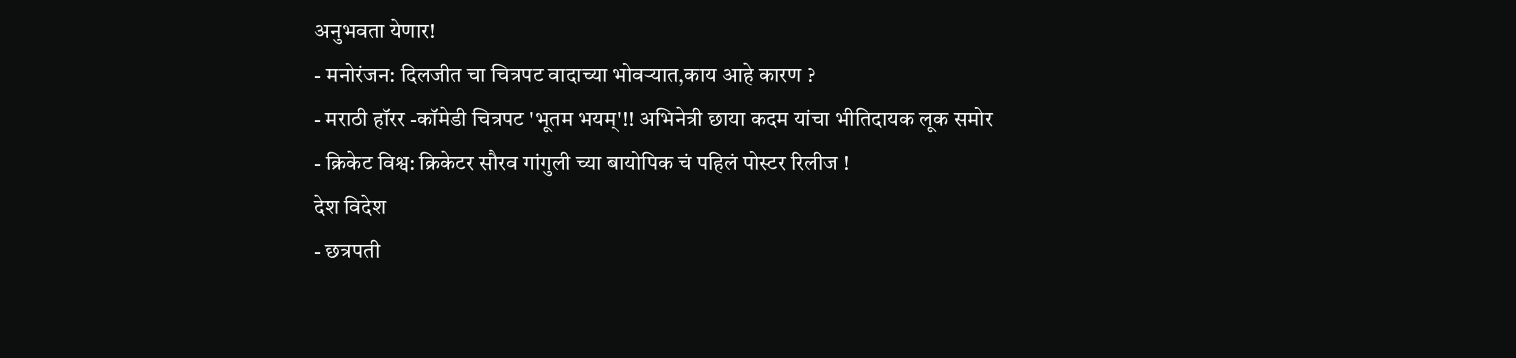अनुभवता येणार!
- मनोरंजन: दिलजीत चा चित्रपट वादाच्या भोवऱ्यात,काय आहे कारण ?
- मराठी हॉरर -कॉमेडी चित्रपट 'भूतम भयम्'!! अभिनेत्री छाया कदम यांचा भीतिदायक लूक समोर
- क्रिकेट विश्व: क्रिकेटर सौरव गांगुली च्या बायोपिक चं पहिलं पोस्टर रिलीज !
देश विदेश
- छत्रपती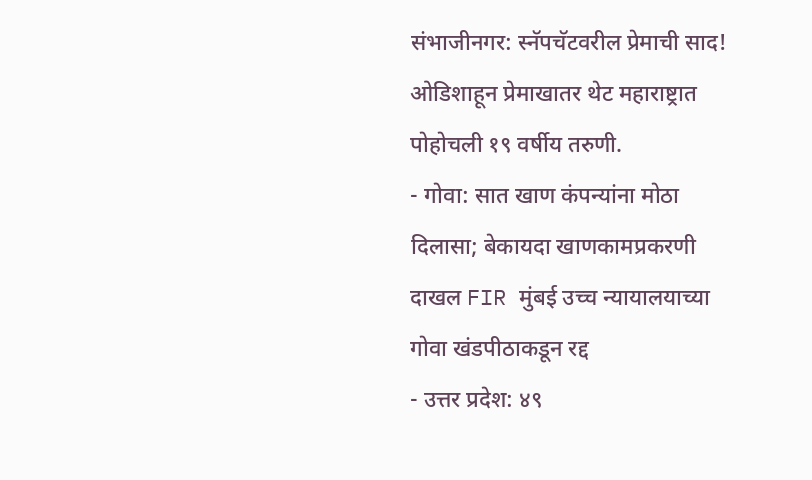संभाजीनगर: स्नॅपचॅटवरील प्रेमाची साद! ओडिशाहून प्रेमाखातर थेट महाराष्ट्रात पोहोचली १९ वर्षीय तरुणी.
- गोवा: सात खाण कंपन्यांना मोठा दिलासा; बेकायदा खाणकामप्रकरणी दाखल FIR मुंबई उच्च न्यायालयाच्या गोवा खंडपीठाकडून रद्द
- उत्तर प्रदेश: ४९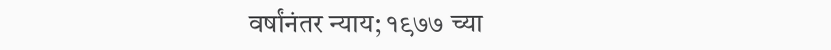वर्षांनंतर न्याय; १९७७ च्या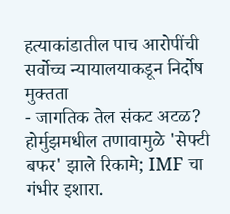हत्याकांडातील पाच आरोपींची सर्वोच्च न्यायालयाकडून निर्दोष मुक्तता
- जागतिक तेल संकट अटळ? होर्मुझमधील तणावामुळे 'सेफ्टी बफर' झाले रिकामे; IMF चा गंभीर इशारा.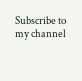Subscribe to my channel